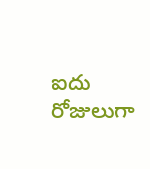ఐదు రోజులుగా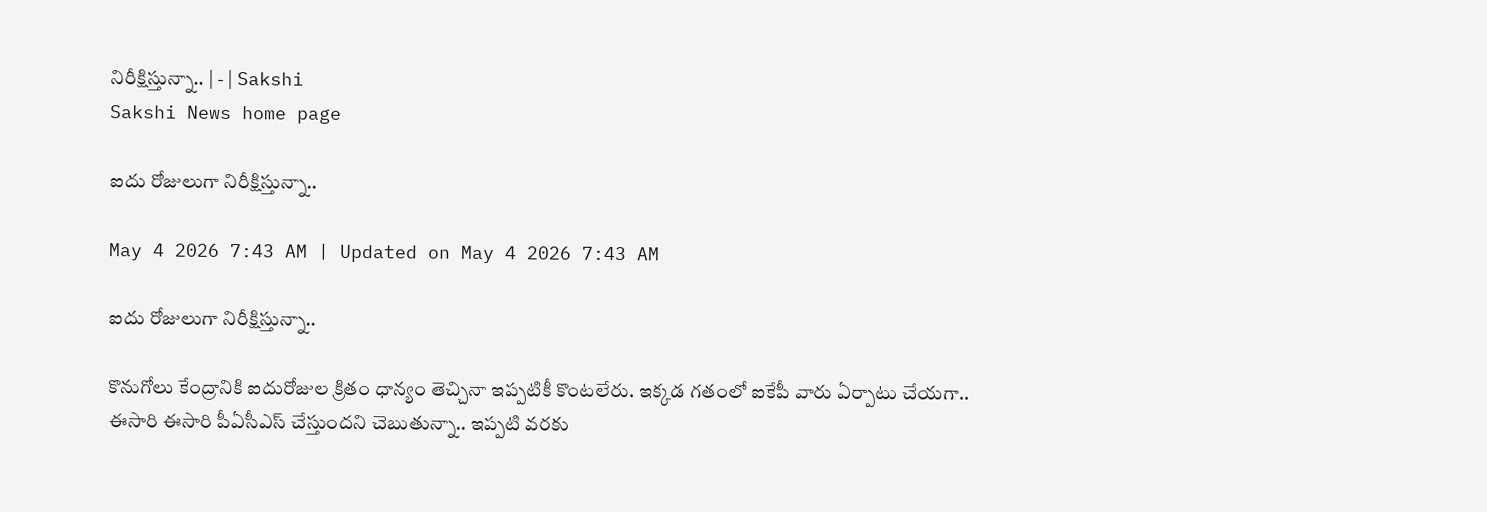నిరీక్షిస్తున్నా.. | - | Sakshi
Sakshi News home page

ఐదు రోజులుగా నిరీక్షిస్తున్నా..

May 4 2026 7:43 AM | Updated on May 4 2026 7:43 AM

ఐదు రోజులుగా నిరీక్షిస్తున్నా..

కొనుగోలు కేంద్రానికి ఐదురోజుల క్రితం ధాన్యం తెచ్చినా ఇప్పటికీ కొంటలేరు. ఇక్కడ గతంలో ఐకేపీ వారు ఏర్పాటు చేయగా.. ఈసారి ఈసారి పీఏసీఎస్‌ చేస్తుందని చెబుతున్నా.. ఇప్పటి వరకు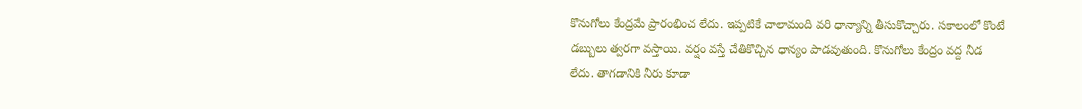కొనుగోలు కేంద్రమే ప్రారంభించ లేదు. ఇప్పటికే చాలామంది వరి ధాన్యాన్ని తీసుకొచ్చారు. సకాలంలో కొంటే డబ్బులు త్వరగా వస్తాయి. వర్షం వస్తే చేతికొచ్చిన ధాన్యం పాడవుతుంది. కొనుగోలు కేంద్రం వద్ద నీడ లేదు. తాగడానికి నీరు కూడా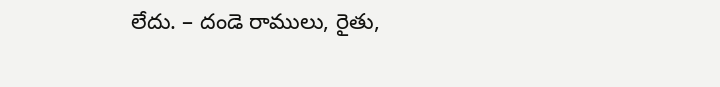లేదు. – దండె రాములు, రైతు,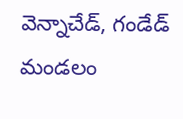వెన్నాచేడ్‌, గండేడ్‌ మండలం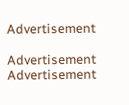Advertisement

Advertisement
Advertisement